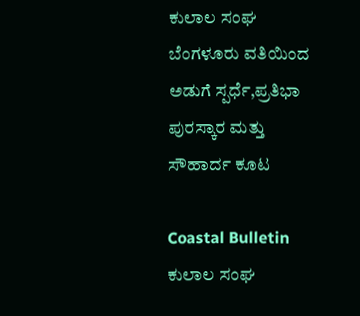ಕುಲಾಲ ಸಂಘ ಬೆಂಗಳೂರು ವತಿಯಿಂದ ಅಡುಗೆ ಸ್ಪರ್ಧೆ,ಪ್ರತಿಭಾ ಪುರಸ್ಕಾರ ಮತ್ತು ಸೌಹಾರ್ದ ಕೂಟ

Coastal Bulletin
ಕುಲಾಲ ಸಂಘ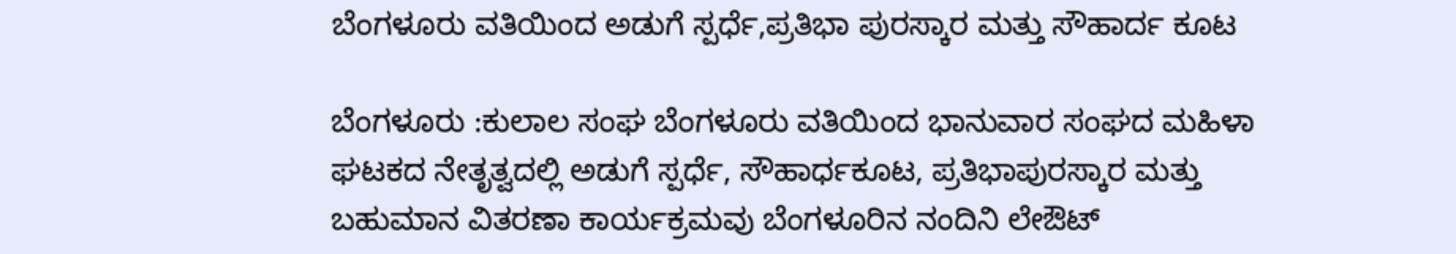ಬೆಂಗಳೂರು ವತಿಯಿಂದ ಅಡುಗೆ ಸ್ಪರ್ಧೆ,ಪ್ರತಿಭಾ ಪುರಸ್ಕಾರ ಮತ್ತು ಸೌಹಾರ್ದ ಕೂಟ

ಬೆಂಗಳೂರು :ಕುಲಾಲ ಸಂಘ ಬೆಂಗಳೂರು ವತಿಯಿಂದ ಭಾನುವಾರ ಸಂಘದ ಮಹಿಳಾ ಘಟಕದ ನೇತೃತ್ವದಲ್ಲಿ ಅಡುಗೆ ಸ್ಪರ್ಧೆ, ಸೌಹಾರ್ಧಕೂಟ, ಪ್ರತಿಭಾಪುರಸ್ಕಾರ ಮತ್ತು ಬಹುಮಾನ ವಿತರಣಾ ಕಾರ್ಯಕ್ರಮವು ಬೆಂಗಳೂರಿನ ನಂದಿನಿ ಲೇಔಟ್‌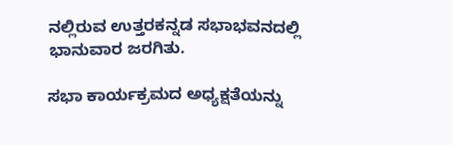ನಲ್ಲಿರುವ ಉತ್ತರಕನ್ನಡ ಸಭಾಭವನದಲ್ಲಿ ಭಾನುವಾರ ಜರಗಿತು.

ಸಭಾ ಕಾರ್ಯಕ್ರಮದ ಅಧ್ಯಕ್ಷತೆಯನ್ನು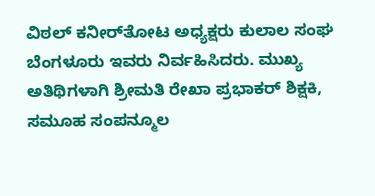ವಿಠಲ್ ಕನೀರ್‌ತೋಟ ಅಧ್ಯಕ್ಷರು ಕುಲಾಲ ಸಂಘ ಬೆಂಗಳೂರು ಇವರು ನಿರ್ವಹಿಸಿದರು. ಮುಖ್ಯ ಅತಿಥಿಗಳಾಗಿ ಶ್ರೀಮತಿ ರೇಖಾ ಪ್ರಭಾಕರ್ ಶಿಕ್ಷಕಿ, ಸಮೂಹ ಸಂಪನ್ಮೂಲ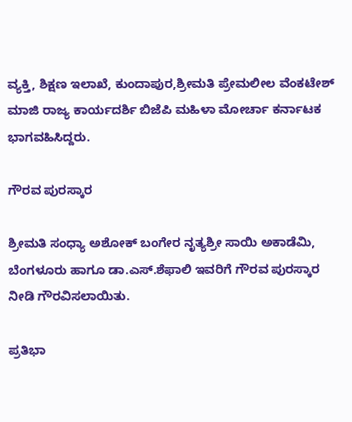ವ್ಯಕ್ತಿ, ಶಿಕ್ಷಣ ಇಲಾಖೆ, ಕುಂದಾಪುರ,ಶ್ರೀಮತಿ ಪ್ರೇಮಲೀಲ ವೆಂಕಟೇಶ್ ಮಾಜಿ ರಾಜ್ಯ ಕಾರ್ಯದರ್ಶಿ ಬಿಜೆಪಿ ಮಹಿಳಾ ಮೋರ್ಚಾ ಕರ್ನಾಟಕ ಭಾಗವಹಿಸಿದ್ದರು.

ಗೌರವ ಪುರಸ್ಕಾರ

ಶ್ರೀಮತಿ ಸಂಧ್ಯಾ ಅಶೋಕ್ ಬಂಗೇರ ನೃತ್ಯಶ್ರೀ ಸಾಯಿ ಅಕಾಡೆಮಿ, ಬೆಂಗಳೂರು ಹಾಗೂ ಡಾ.ಎಸ್.ಶೆಫಾಲಿ ಇವರಿಗೆ ಗೌರವ ಪುರಸ್ಕಾರ ನೀಡಿ ಗೌರವಿಸಲಾಯಿತು.

ಪ್ರತಿಭಾ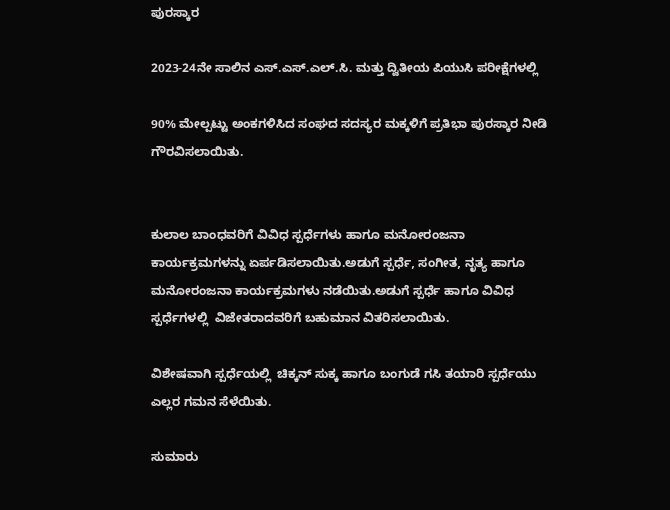ಪುರಸ್ಕಾರ

2023-24ನೇ ಸಾಲಿನ ಎಸ್.ಎಸ್.ಎಲ್.ಸಿ. ಮತ್ತು ದ್ವಿತೀಯ ಪಿಯುಸಿ ಪರೀಕ್ಷೆಗಳಲ್ಲಿ

90% ಮೇಲ್ಪಟ್ಟು ಅಂಕಗಳಿಸಿದ ಸಂಘದ ಸದಸ್ಯರ ಮಕ್ಕಳಿಗೆ ಪ್ರತಿಭಾ ಪುರಸ್ಕಾರ ನೀಡಿ ಗೌರವಿಸಲಾಯಿತು.


ಕುಲಾಲ ಬಾಂಧವರಿಗೆ ವಿವಿಧ ಸ್ಪರ್ಧೆಗಳು ಹಾಗೂ ಮನೋರಂಜನಾ ಕಾರ್ಯಕ್ರಮಗಳನ್ನು ಏರ್ಪಡಿಸಲಾಯಿತು.ಅಡುಗೆ ಸ್ಪರ್ಧೆ, ಸಂಗೀತ, ನೃತ್ಯ ಹಾಗೂ ಮನೋರಂಜನಾ ಕಾರ್ಯಕ್ರಮಗಳು ನಡೆಯಿತು.ಅಡುಗೆ ಸ್ಪರ್ಧೆ ಹಾಗೂ ವಿವಿಧ ಸ್ಪರ್ಧೆಗಳಲ್ಲಿ  ವಿಜೇತರಾದವರಿಗೆ ಬಹುಮಾನ ವಿತರಿಸಲಾಯಿತು.

ವಿಶೇಷವಾಗಿ ಸ್ಪರ್ಧೆಯಲ್ಲಿ  ಚಿಕ್ಕನ್ ಸುಕ್ಕ ಹಾಗೂ ಬಂಗುಡೆ ಗಸಿ ತಯಾರಿ ಸ್ಪರ್ಧೆಯು ಎಲ್ಲರ ಗಮನ ಸೆಳೆಯಿತು.

ಸುಮಾರು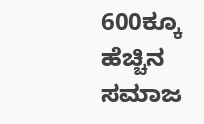600ಕ್ಕೂ ಹೆಚ್ಚಿನ ಸಮಾಜ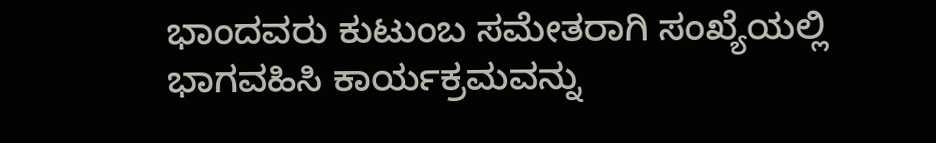ಭಾಂದವರು ಕುಟುಂಬ ಸಮೇತರಾಗಿ ಸಂಖ್ಯೆಯಲ್ಲಿ  ಭಾಗವಹಿಸಿ ಕಾರ್ಯಕ್ರಮವನ್ನು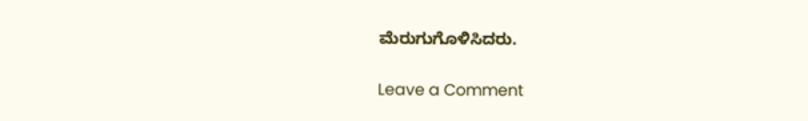ಮೆರುಗುಗೊಳಿಸಿದರು.

Leave a Comment